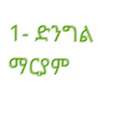1- ድንግል ማርያም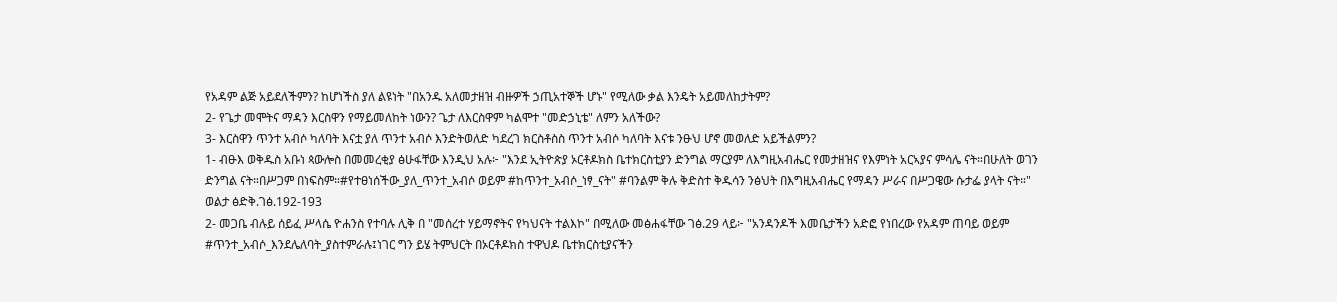የአዳም ልጅ አይደለችምን? ከሆነችስ ያለ ልዩነት "በአንዱ አለመታዘዝ ብዙዎች ኃጢአተኞች ሆኑ" የሚለው ቃል እንዴት አይመለከታትም?
2- የጌታ መሞትና ማዳን እርስዋን የማይመለከት ነውን? ጌታ ለእርስዋም ካልሞተ "መድኃኒቴ" ለምን አለችው?
3- እርስዋን ጥንተ አብሶ ካለባት እናቷ ያለ ጥንተ አብሶ እንድትወለድ ካደረገ ክርስቶስስ ጥንተ አብሶ ካለባት እናቱ ንፁህ ሆኖ መወለድ አይችልምን?
1- ብፁእ ወቅዱስ አቡነ ጳውሎስ በመመረቂያ ፅሁፋቸው እንዲህ አሉ፦ "እንደ ኢትዮጵያ ኦርቶዶክስ ቤተክርስቲያን ድንግል ማርያም ለእግዚአብሔር የመታዘዝና የእምነት አርኣያና ምሳሌ ናት።በሁለት ወገን ድንግል ናት።በሥጋም በነፍስም።#የተፀነሰችው_ያለ_ጥንተ_አብሶ ወይም #ከጥንተ_አብሶ_ነፃ_ናት" #ባንልም ቅሉ ቅድስተ ቅዱሳን ንፅህት በእግዚአብሔር የማዳን ሥራና በሥጋዌው ሱታፌ ያላት ናት።" ወልታ ፅድቅ.ገፅ.192-193
2- መጋቤ ብሉይ ሰይፈ ሥላሴ ዮሐንስ የተባሉ ሊቅ በ "መሰረተ ሃይማኖትና የካህናት ተልእኮ" በሚለው መፅሐፋቸው ገፅ.29 ላይ፦ "አንዳንዶች እመቤታችን አድፎ የነበረው የአዳም ጠባይ ወይም #ጥንተ_አብሶ_እንደሌለባት_ያስተምራሉ፤ነገር ግን ይሄ ትምህርት በኦርቶዶክስ ተዋህዶ ቤተክርስቲያናችን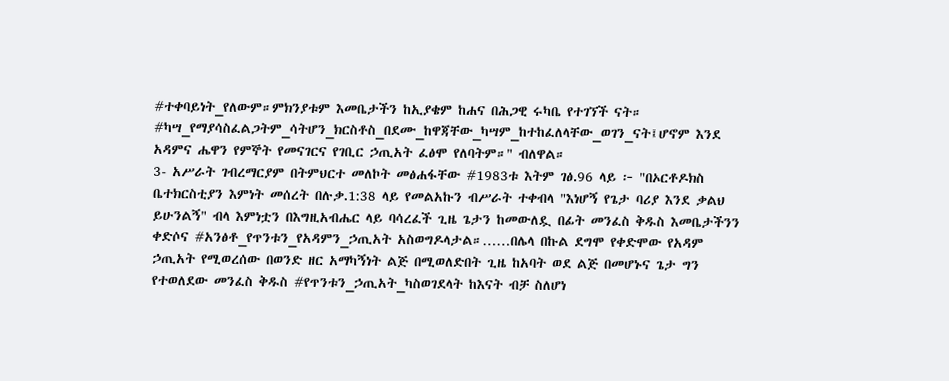#ተቀባይነት_የለውም።ምክንያቱም እመቤታችን ከኢያቄም ከሐና በሕጋዊ ሩካቤ የተገኘች ናት። #ካሣ_የማያሳስፈልጋትም_ሳትሆን_ክርስቶስ_በደሙ_ከዋጃቸው_ካሣም_ከተከፈለላቸው_ወገን_ናት፤ሆኖም እንደ አዳምና ሔዋን የምኞት የመናገርና የገቢር ኃጢአት ፈፅሞ የለባትም።" ብለዋል።
3- አሥራት ገብረማርያም በትምህርተ መለኮት መፅሐፋቸው #1983ቱ እትም ገፅ.96 ላይ ፦ "በኦርቶዶክስ ቤተክርስቲያን እምነት መሰረት በሉቃ.1:38 ላይ የመልአኩን ብሥራት ተቀብላ "እነሆኝ የጌታ ባሪያ እንደ ቃልህ ይሁንልኝ" ብላ እምነቷን በእግዚአብሔር ላይ ባሳረፈች ጊዜ ጌታን ከመውለዷ በፊት መንፈስ ቅዱስ እመቤታችንን ቀድሶና #አንፅቶ_የጥንቱን_የአዳምን_ኃጢአት አስወግዶላታል።……በሌላ በኩል ደግሞ የቀድሞው የአዳም ኃጢአት የሚወረሰው በወንድ ዘር አማካኝነት ልጅ በሚወለድበት ጊዜ ከአባት ወደ ልጅ በመሆኑና ጌታ ግን የተወለደው መንፈስ ቅዱስ #የጥንቱን_ኃጢአት_ካስወገደላት ከእናት ብቻ ስለሆነ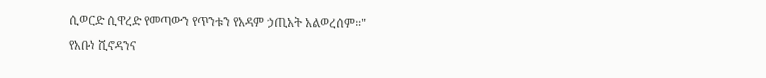ሲወርድ ሲዋረድ የመጣውን የጥንቱን የአዳም ኃጢአት አልወረሰም።"
የአቡነ ሺኖዳንና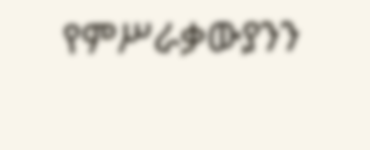የምሥራቃውያንን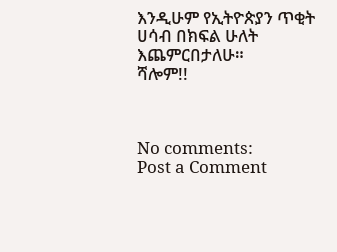እንዲሁም የኢትዮጵያን ጥቂት ሀሳብ በክፍል ሁለት እጨምርበታለሁ።
ሻሎም!!



No comments:
Post a Comment